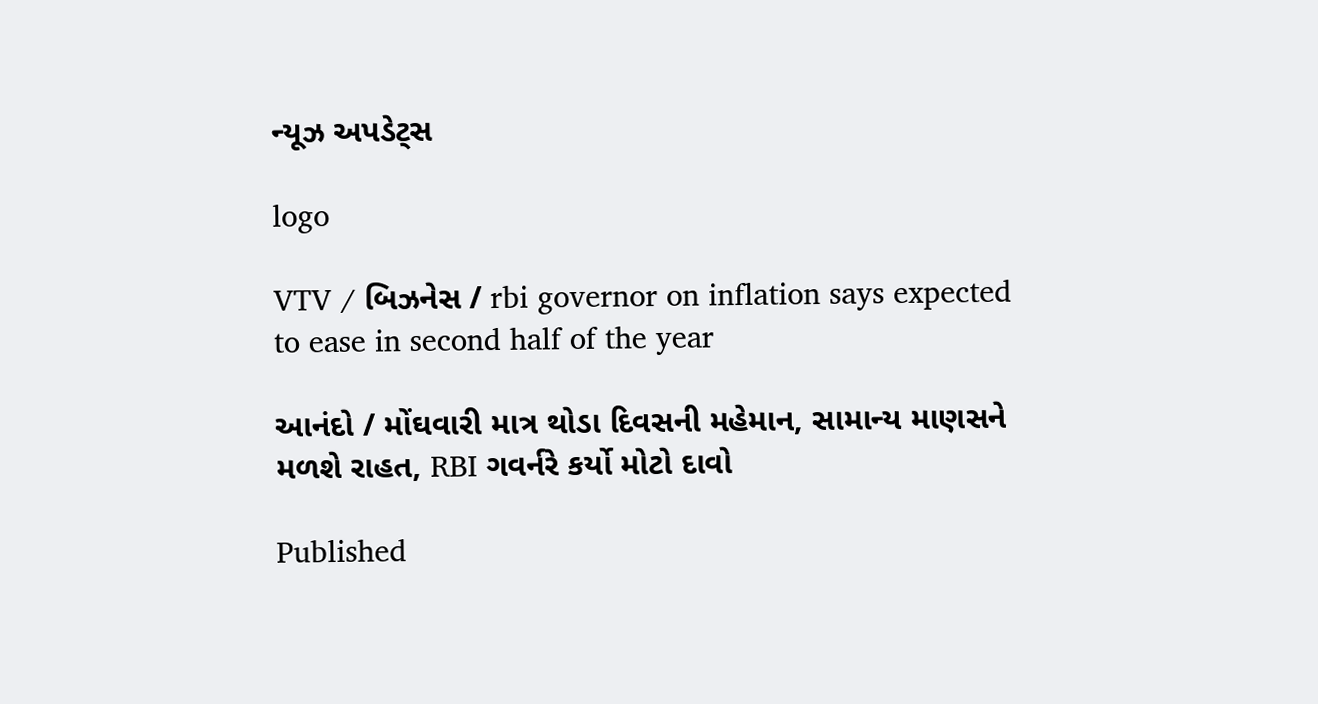ન્યૂઝ અપડેટ્સ

logo

VTV / બિઝનેસ / rbi governor on inflation says expected to ease in second half of the year

આનંદો / મોંઘવારી માત્ર થોડા દિવસની મહેમાન, સામાન્ય માણસને મળશે રાહત, RBI ગવર્નરે કર્યો મોટો દાવો

Published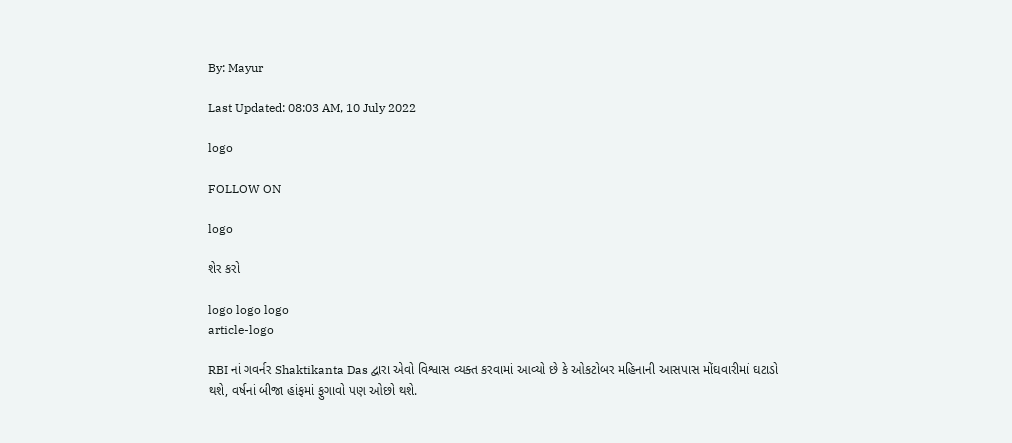By: Mayur

Last Updated: 08:03 AM, 10 July 2022

logo

FOLLOW ON

logo

શેર કરો

logo logo logo
article-logo

RBI નાં ગવર્નર Shaktikanta Das દ્વારા એવો વિશ્વાસ વ્યક્ત કરવામાં આવ્યો છે કે ઓકટોબર મહિનાની આસપાસ મોંઘવારીમાં ઘટાડો થશે, વર્ષનાં બીજા હાંફમાં ફુગાવો પણ ઓછો થશે.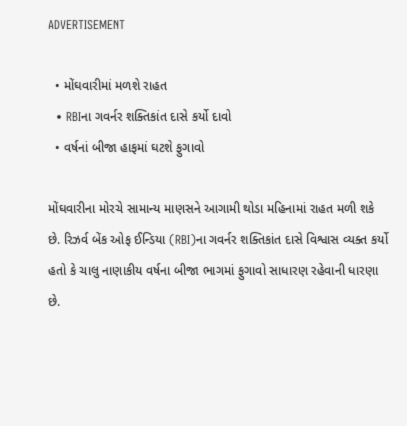ADVERTISEMENT

  • મોંઘવારીમાં મળશે રાહત
  • RBIના ગવર્નર શક્તિકાંત દાસે કર્યો દાવો
  • વર્ષનાં બીજા હાફમાં ઘટશે ફુગાવો

મોંઘવારીના મોરચે સામાન્ય માણસને આગામી થોડા મહિનામાં રાહત મળી શકે છે. રિઝર્વ બેંક ઓફ ઈન્ડિયા (RBI)ના ગવર્નર શક્તિકાંત દાસે વિશ્વાસ વ્યક્ત કર્યો હતો કે ચાલુ નાણાકીય વર્ષના બીજા ભાગમાં ફુગાવો સાધારણ રહેવાની ધારણા છે.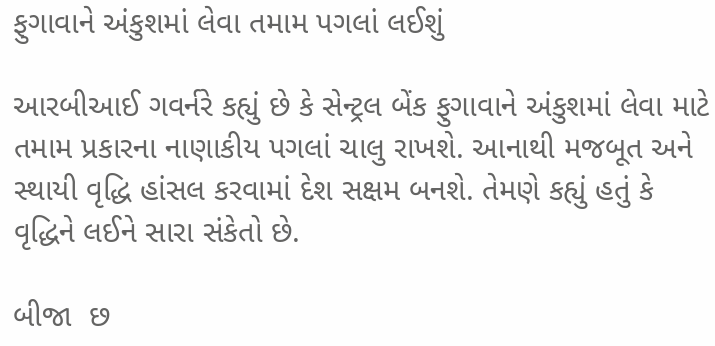ફુગાવાને અંકુશમાં લેવા તમામ પગલાં લઈશું

આરબીઆઈ ગવર્નરે કહ્યું છે કે સેન્ટ્રલ બેંક ફુગાવાને અંકુશમાં લેવા માટે તમામ પ્રકારના નાણાકીય પગલાં ચાલુ રાખશે. આનાથી મજબૂત અને સ્થાયી વૃદ્ધિ હાંસલ કરવામાં દેશ સક્ષમ બનશે. તેમણે કહ્યું હતું કે વૃદ્ધિને લઈને સારા સંકેતો છે.

બીજા  છ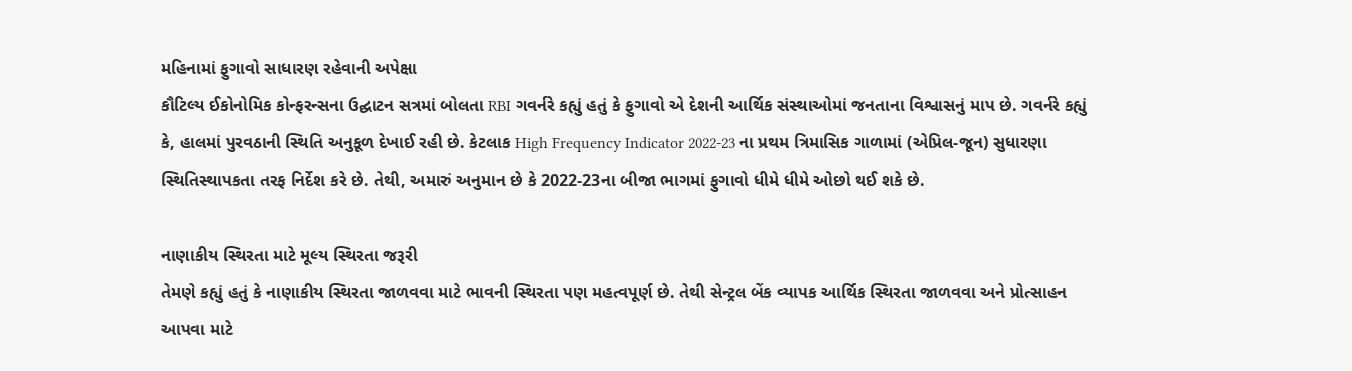મહિનામાં ફુગાવો સાધારણ રહેવાની અપેક્ષા
કૌટિલ્ય ઈકોનોમિક કોન્ફરન્સના ઉદ્ઘાટન સત્રમાં બોલતા RBI ગવર્નરે કહ્યું હતું કે ફુગાવો એ દેશની આર્થિક સંસ્થાઓમાં જનતાના વિશ્વાસનું માપ છે. ગવર્નરે કહ્યું કે, હાલમાં પુરવઠાની સ્થિતિ અનુકૂળ દેખાઈ રહી છે. કેટલાક High Frequency Indicator 2022-23 ના પ્રથમ ત્રિમાસિક ગાળામાં (એપ્રિલ-જૂન) સુધારણા સ્થિતિસ્થાપકતા તરફ નિર્દેશ કરે છે. તેથી, અમારું અનુમાન છે કે 2022-23ના બીજા ભાગમાં ફુગાવો ધીમે ધીમે ઓછો થઈ શકે છે.

નાણાકીય સ્થિરતા માટે મૂલ્ય સ્થિરતા જરૂરી
તેમણે કહ્યું હતું કે નાણાકીય સ્થિરતા જાળવવા માટે ભાવની સ્થિરતા પણ મહત્વપૂર્ણ છે. તેથી સેન્ટ્રલ બેંક વ્યાપક આર્થિક સ્થિરતા જાળવવા અને પ્રોત્સાહન આપવા માટે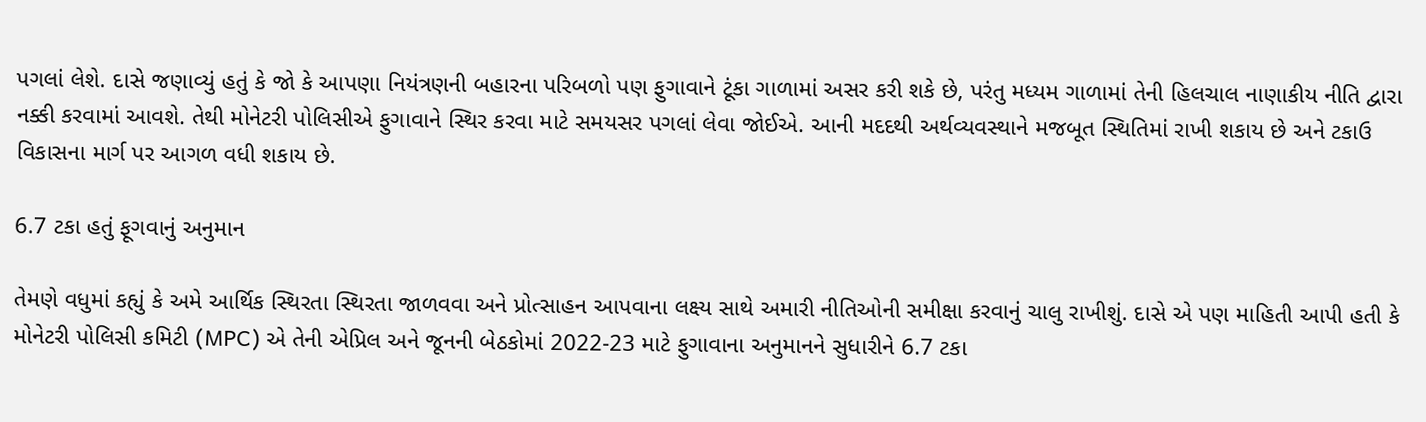પગલાં લેશે. દાસે જણાવ્યું હતું કે જો કે આપણા નિયંત્રણની બહારના પરિબળો પણ ફુગાવાને ટૂંકા ગાળામાં અસર કરી શકે છે, પરંતુ મધ્યમ ગાળામાં તેની હિલચાલ નાણાકીય નીતિ દ્વારા નક્કી કરવામાં આવશે. તેથી મોનેટરી પોલિસીએ ફુગાવાને સ્થિર કરવા માટે સમયસર પગલાં લેવા જોઈએ. આની મદદથી અર્થવ્યવસ્થાને મજબૂત સ્થિતિમાં રાખી શકાય છે અને ટકાઉ વિકાસના માર્ગ પર આગળ વધી શકાય છે.

6.7 ટકા હતું ફૂગવાનું અનુમાન

તેમણે વધુમાં કહ્યું કે અમે આર્થિક સ્થિરતા સ્થિરતા જાળવવા અને પ્રોત્સાહન આપવાના લક્ષ્ય સાથે અમારી નીતિઓની સમીક્ષા કરવાનું ચાલુ રાખીશું. દાસે એ પણ માહિતી આપી હતી કે મોનેટરી પોલિસી કમિટી (MPC) એ તેની એપ્રિલ અને જૂનની બેઠકોમાં 2022-23 માટે ફુગાવાના અનુમાનને સુધારીને 6.7 ટકા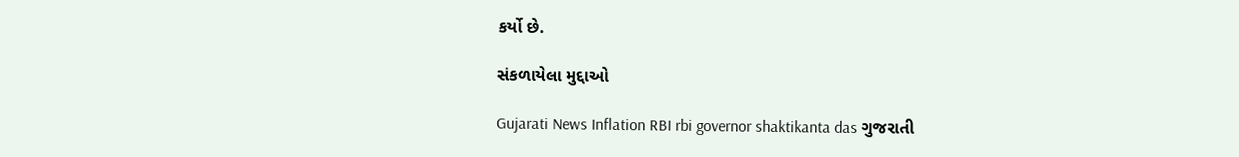કર્યો છે.

સંકળાયેલા મુદ્દાઓ

Gujarati News Inflation RBI rbi governor shaktikanta das ગુજરાતી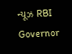ન્યૂઝ RBI Governor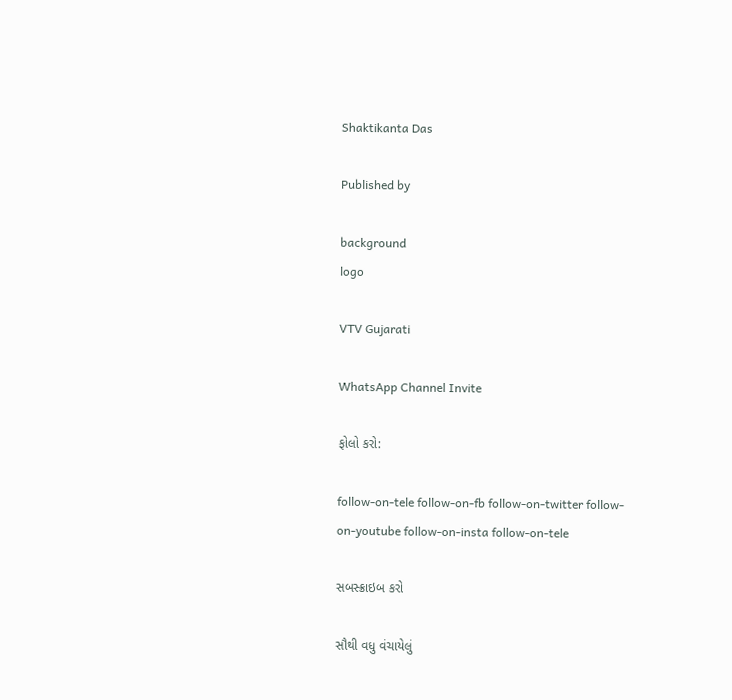Shaktikanta Das

Published by

background
logo

VTV Gujarati

WhatsApp Channel Invite

ફોલો કરો:

follow-on-tele follow-on-fb follow-on-twitter follow-on-youtube follow-on-insta follow-on-tele

સબસ્ક્રાઇબ કરો

સૌથી વધુ વંચાયેલું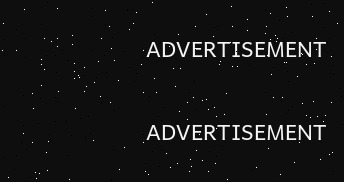ADVERTISEMENT

ADVERTISEMENT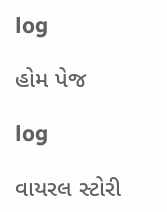log

હોમ પેજ

log

વાયરલ સ્ટોરી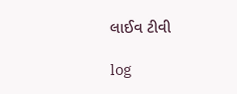લાઈવ ટીવી

log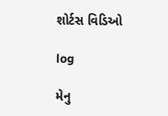શોર્ટસ વિડિઓ

log

મેનુ